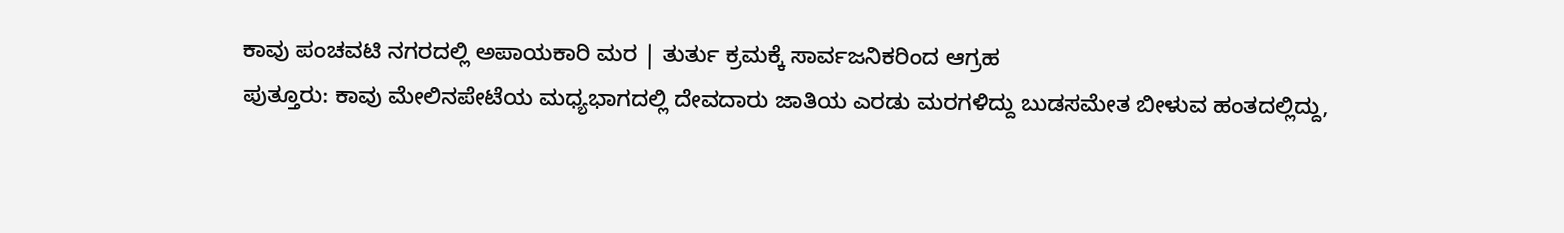ಕಾವು ಪಂಚವಟಿ ನಗರದಲ್ಲಿ ಅಪಾಯಕಾರಿ ಮರ | ತುರ್ತು ಕ್ರಮಕ್ಕೆ ಸಾರ್ವಜನಿಕರಿಂದ ಆಗ್ರಹ
ಪುತ್ತೂರು: ಕಾವು ಮೇಲಿನಪೇಟೆಯ ಮಧ್ಯಭಾಗದಲ್ಲಿ ದೇವದಾರು ಜಾತಿಯ ಎರಡು ಮರಗಳಿದ್ದು ಬುಡಸಮೇತ ಬೀಳುವ ಹಂತದಲ್ಲಿದ್ದು,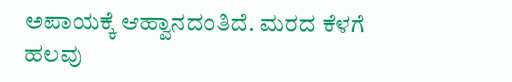ಅಪಾಯಕ್ಕೆ ಆಹ್ವಾನದಂತಿದೆ. ಮರದ ಕೆಳಗೆ ಹಲವು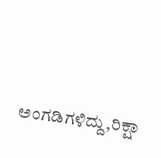ಅಂಗಡಿಗಳಿದ್ದು,ರಿಕ್ಷಾ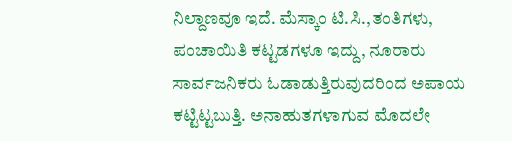ನಿಲ್ದಾಣವೂ ಇದೆ. ಮೆಸ್ಕಾಂ ಟಿ.ಸಿ.,ತಂತಿಗಳು, ಪಂಚಾಯಿತಿ ಕಟ್ಟಡಗಳೂ ಇದ್ದು, ನೂರಾರು ಸಾರ್ವಜನಿಕರು ಓಡಾಡುತ್ತಿರುವುದರಿಂದ ಅಪಾಯ ಕಟ್ಟಿಟ್ಟಬುತ್ತಿ. ಅನಾಹುತಗಳಾಗುವ ಮೊದಲೇ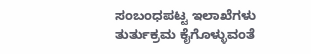ಸಂಬಂಧಪಟ್ಟ ಇಲಾಖೆಗಳು ತುರ್ತುಕ್ರಮ ಕೈಗೊಳ್ಳುವಂತೆ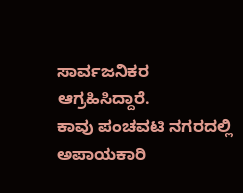ಸಾರ್ವಜನಿಕರ ಆಗ್ರಹಿಸಿದ್ದಾರೆ.
ಕಾವು ಪಂಚವಟಿ ನಗರದಲ್ಲಿ ಅಪಾಯಕಾರಿ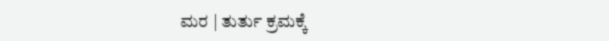ಮರ | ತುರ್ತು ಕ್ರಮಕ್ಕೆ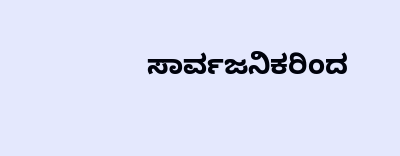ಸಾರ್ವಜನಿಕರಿಂದ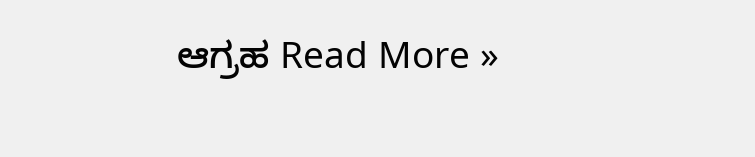ಆಗ್ರಹ Read More »